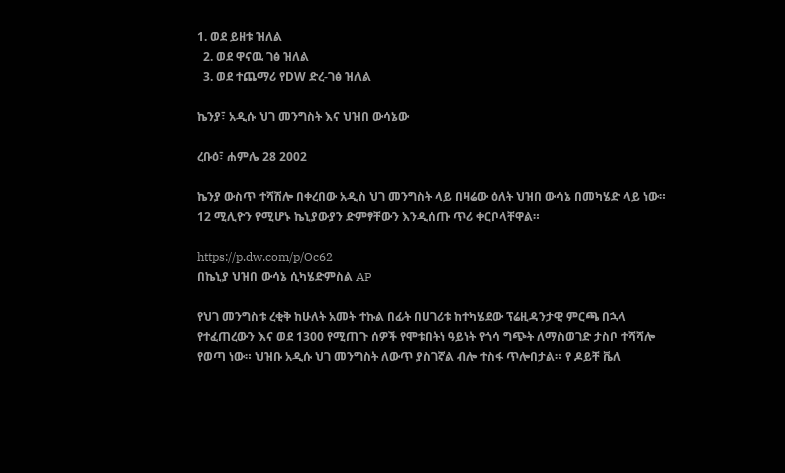1. ወደ ይዘቱ ዝለል
  2. ወደ ዋናዉ ገፅ ዝለል
  3. ወደ ተጨማሪ የDW ድረ-ገፅ ዝለል

ኬንያ፣ አዲሱ ህገ መንግስት እና ህዝበ ውሳኔው

ረቡዕ፣ ሐምሌ 28 2002

ኬንያ ውስጥ ተሻሽሎ በቀረበው አዲስ ህገ መንግስት ላይ በዛሬው ዕለት ህዝበ ውሳኔ በመካሄድ ላይ ነው። 12 ሚሊዮን የሚሆኑ ኬኒያውያን ድምፃቸውን እንዲሰጡ ጥሪ ቀርቦላቸዋል።

https://p.dw.com/p/Oc62
በኬኒያ ህዝበ ውሳኔ ሲካሄድምስል AP

የህገ መንግስቱ ረቂቅ ከሁለት አመት ተኩል በፊት በሀገሪቱ ከተካሄደው ፕሬዚዳንታዊ ምርጫ በኋላ የተፈጠረውን እና ወደ 1300 የሚጠጉ ሰዎች የሞቱበትነ ዓይነት የጎሳ ግጭት ለማስወገድ ታስቦ ተሻሻሎ የወጣ ነው። ህዝቡ አዲሱ ህገ መንግስት ለውጥ ያስገኛል ብሎ ተስፋ ጥሎበታል። የ ዶይቸ ቬለ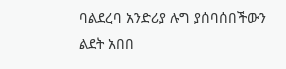ባልደረባ አንድሪያ ሉግ ያሰባሰበችውን ልደት አበበ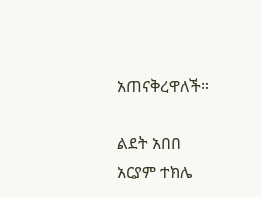አጠናቅረዋለች።

ልደት አበበ
አርያም ተክሌ